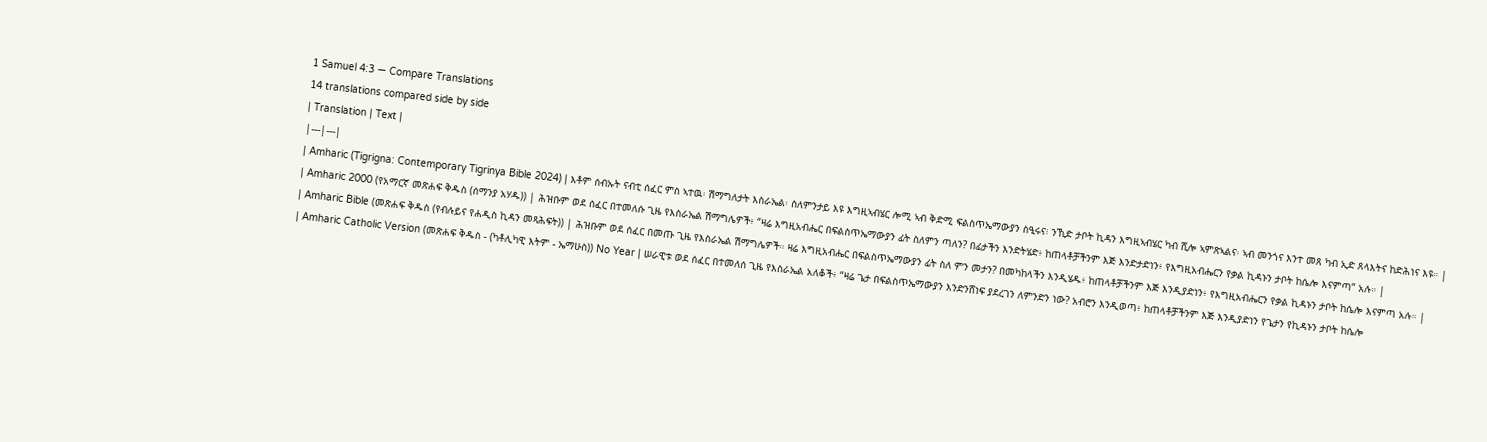1 Samuel 4:3 — Compare Translations
14 translations compared side by side
| Translation | Text |
|---|---|
| Amharic (Tigrigna: Contemporary Tigrinya Bible 2024) | እቶም ሰብኡት ናብቲ ሰፈር ምስ ኣተዉ፡ ሽማግለታት እስራኤል፡ ስለምንታይ እዩ እግዚኣብሄር ሎሚ ኣብ ቅድሚ ፍልስጥኤማውያን ስዒሩና፧ ንኺድ ታቦት ኪዳን እግዚኣብሄር ካብ ሺሎ ኣምጽኣልና፡ ኣብ መንጎና እንተ መጸ ካብ ኢድ ጸላእትና ከድሕነና እዩ። |
| Amharic 2000 (የአማርኛ መጽሐፍ ቅዱስ (ሰማንያ አሃዱ)) | ሕዝቡም ወደ ሰፈር በተመለሱ ጊዜ የእስራኤል ሽማግሌዎች፥ “ዛሬ እግዚአብሔር በፍልስጥኤማውያን ፊት ስለምን ጣለን? በፊታችን እንድትሄድ፥ ከጠላቶቻችንም እጅ እንድታድነን፥ የእግዚአብሔርን የቃል ኪዳኑን ታቦት ከሴሎ እናምጣ” አሉ። |
| Amharic Bible (መጽሐፍ ቅዱስ (የብሉይና የሐዲስ ኪዳን መጻሕፍት)) | ሕዝቡም ወደ ሰፈር በመጡ ጊዜ የእስራኤል ሽማግሌዎች። ዛሬ እግዚአብሔር በፍልስጥኤማውያን ፊት ስለ ምን መታን? በመካከላችን እንዲሄዱ፥ ከጠላቶቻችንም እጅ እንዲያድነን፥ የእግዚአብሔርን የቃል ኪዳኑን ታቦት ከሴሎ እናምጣ አሉ። |
| Amharic Catholic Version (መጽሐፍ ቅዱስ - (ካቶሊካዊ እትም - ኤማሁስ)) No Year | ሠራዊቱ ወደ ሰፈር በተመለሰ ጊዜ የእስራኤል አለቆች፥ “ዛሬ ጌታ በፍልስጥኤማውያን እንድንሸነፍ ያደረገን ለምንድን ነው? አብሮን እንዲወጣ፥ ከጠላቶቻችንም እጅ እንዲያድነን የጌታን የኪዳኑን ታቦት ከሴሎ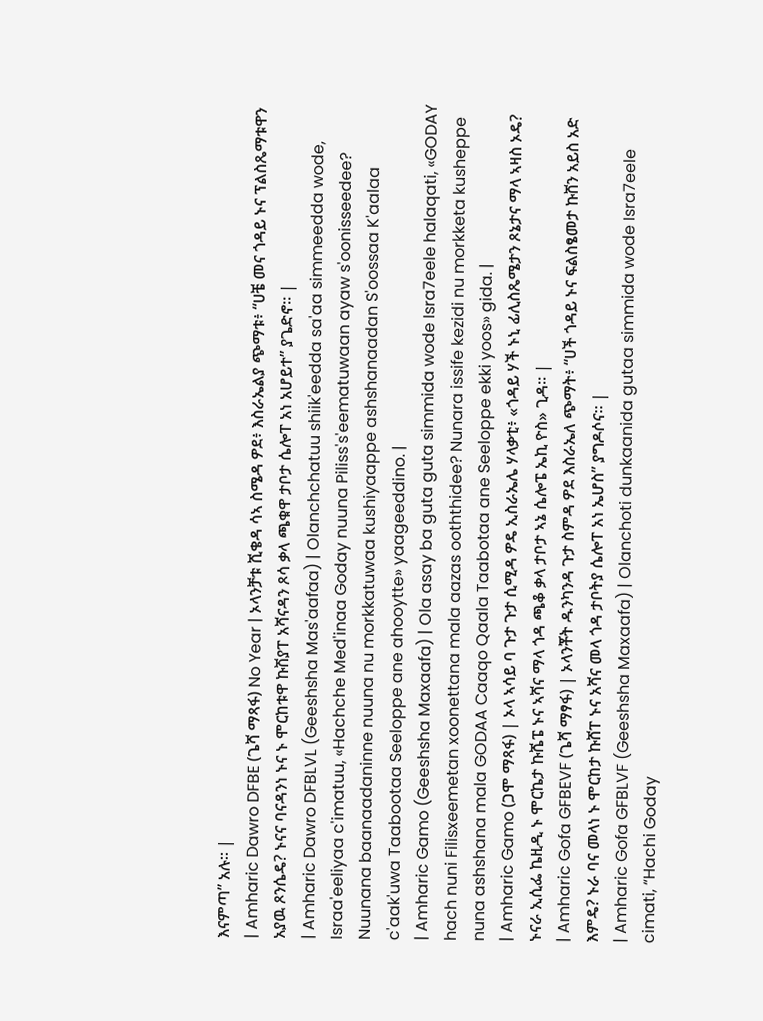እናምጣ” አሉ። |
| Amharic Dawro DFBE (ጌሻ ማጻፋ) No Year | ኦላንቻቱ ሺቄዳ ሳኣ ስሜዳ ዎደ፥ እስራኤልያ ጭማቱ፥ “ሀቼ መና ጎዳይ ኑና ፕልስጼማቱዋን አያዉ ጾንሴዴ? ኑናና ባናዳንነ ኑና ኑ ሞርከቱዋ ኩሽያፐ አሻናዳን ጾሳ ቃላ ጫቁዋ ታቦታ ሴሎፐ አነ አሆይተ” ያጌድኖ። |
| Amharic Dawro DFBLVL (Geeshsha Mas'aafaa) | Olanchchatuu shiik'eedda sa'aa simmeedda wode, Israa'eeliyaa c'imatuu, «Hachche Med'inaa Goday nuuna Piliss's'eematuwaan ayaw s'oonisseedee? Nuunana baanaadaninne nuuna nu morkkatuwaa kushiyaappe ashshanaadan S'oossaa K'aalaa c'aak'uwa Taabootaa Seeloppe ane ahooytte» yaageeddino. |
| Amharic Gamo (Geeshsha Maxaafa) | Ola asay ba guta guta simmida wode Isra7eele halaqati, «GODAY hach nuni Filisxeemetan xoonettana mala aazas ooththidee? Nunara issife kezidi nu morkketa kusheppe nuna ashshana mala GODAA Caaqo Qaala Taabotaa ane Seeloppe ekki yoos» gida. |
| Amharic Gamo (ጋሞ ማጻፋ) | ኦላ ኣሳይ ባ ጉታ ጉታ ሲሚዳ ዎዴ ኢስራኤሌ ሃላቃቲ፥ «ጎዳይ ሃች ኑኒ ፊሊስጼሜታን ጾኔታና ማላ ኣዛስ ኦዴ? ኑናራ ኢሲፌ ኬዚዲ ኑ ሞርኬታ ኩሼፔ ኑና ኣሻና ማላ ጎዳ ጫቆ ቃላ ታቦታ ኣኔ ሴሎፔ ኤኪ ዮስ» ጊዳ። |
| Amharic Gofa GFBEVF (ጌሻ ማፃፋ) | ኦላንቾት ዱንካንዳ ጉታ ስምዳ ዎደ እስራኤለ ጭማት፥ “ሀች ጎዳይ ኑና ፍልስፄመታ ኩሸን አይስ አድ እምዴ? ኑራ ባና መላነ ኑ ሞርከታ ኩሸፐ ኑና አሻና መላ ጎዳ ታቦትያ ሴሎፐ አነ ኤሆስ” ያግዶሶና። |
| Amharic Gofa GFBLVF (Geeshsha Maxaafa) | Olanchoti dunkaanida gutaa simmida wode Isra7eele cimati, “Hachi Goday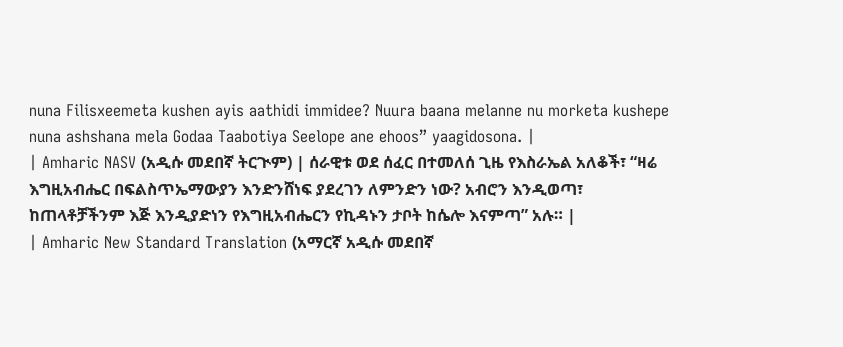nuna Filisxeemeta kushen ayis aathidi immidee? Nuura baana melanne nu morketa kushepe nuna ashshana mela Godaa Taabotiya Seelope ane ehoos” yaagidosona. |
| Amharic NASV (አዲሱ መደበኛ ትርጒም) | ሰራዊቱ ወደ ሰፈር በተመለሰ ጊዜ የእስራኤል አለቆች፣ “ዛሬ እግዚአብሔር በፍልስጥኤማውያን እንድንሸነፍ ያደረገን ለምንድን ነው? አብሮን እንዲወጣ፣ ከጠላቶቻችንም እጅ እንዲያድነን የእግዚአብሔርን የኪዳኑን ታቦት ከሴሎ እናምጣ” አሉ። |
| Amharic New Standard Translation (አማርኛ አዲሱ መደበኛ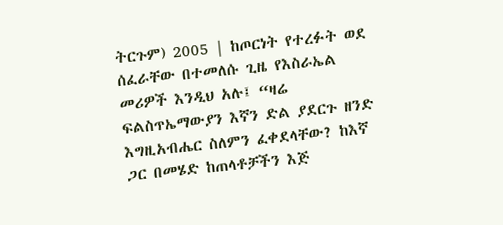ትርጉም) 2005 | ከጦርነት የተረፉት ወደ ሰፈራቸው በተመለሱ ጊዜ የእስራኤል መሪዎች እንዲህ አሉ፤ “ዛሬ ፍልስጥኤማውያን እኛን ድል ያደርጉ ዘንድ እግዚአብሔር ስለምን ፈቀደላቸው? ከእኛ ጋር በመሄድ ከጠላቶቻችን እጅ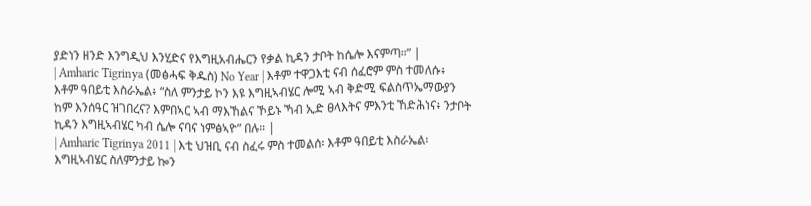ያድነን ዘንድ እንግዲህ እንሂድና የእግዚአብሔርን የቃል ኪዳን ታቦት ከሴሎ እናምጣ።” |
| Amharic Tigrinya (መፅሓፍ ቅዱስ) No Year | እቶም ተዋጋእቲ ናብ ሰፈሮም ምስ ተመለሱ፥ እቶም ዓበይቲ እስራኤል፥ “ስለ ምንታይ ኮን እዩ እግዚኣብሄር ሎሚ ኣብ ቅድሚ ፍልስጥኤማውያን ከም እንሰዓር ዝገበረና? እምበኣር ኣብ ማእኸልና ኾይኑ ኻብ ኢድ ፀላእትና ምእንቲ ኸድሕነና፥ ንታቦት ኪዳን እግዚኣብሄር ካብ ሴሎ ናባና ነምፅኣዮ” በሉ። |
| Amharic Tigrinya 2011 | እቲ ህዝቢ ናብ ስፈሩ ምስ ተመልሰ፡ እቶም ዓበይቲ እስራኤል፡እግዚኣብሄር ስለምንታይ ኰን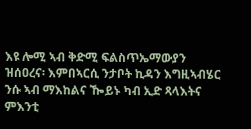እዩ ሎሚ ኣብ ቅድሚ ፍልስጥኤማውያን ዝሰዐረና፡ እምበኣርሲ ንታቦት ኪዳን እግዚኣብሄር ንሱ ኣብ ማእከልና ዀይኑ ካብ ኢድ ጻላእትና ምእንቲ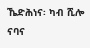ኼድሕነና፡ ካብ ሺሎ ናባና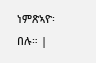ነምጽኣዮ፡ በሉ። |